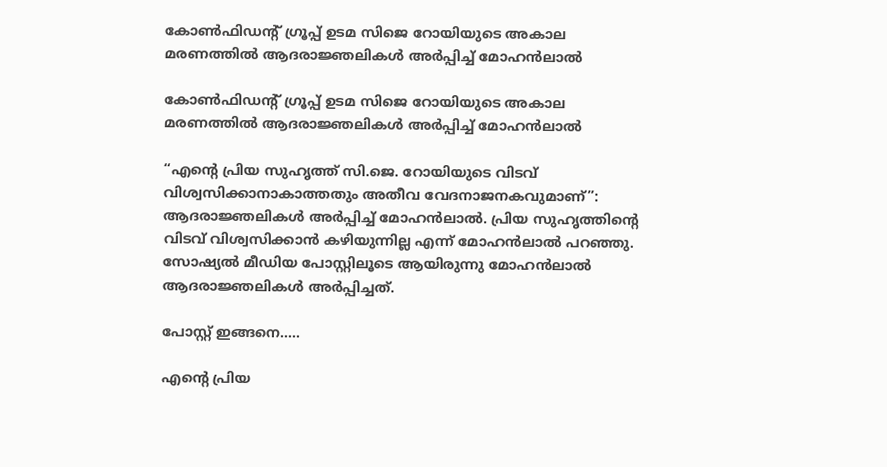കോൺഫിഡന്റ് ഗ്രൂപ്പ്‌ ഉടമ സിജെ റോയിയുടെ അകാല മരണത്തിൽ ആദരാജ്ഞലികൾ അർപ്പിച്ച് മോഹൻലാൽ

കോൺഫിഡന്റ് ഗ്രൂപ്പ്‌ ഉടമ സിജെ റോയിയുടെ അകാല മരണത്തിൽ ആദരാജ്ഞലികൾ അർപ്പിച്ച് മോഹൻലാൽ

“എന്റെ പ്രിയ സുഹൃത്ത് സി.ജെ. റോയിയുടെ വിടവ് വിശ്വസിക്കാനാകാത്തതും അതീവ വേദനാജനകവുമാണ്”: ആദരാജ്ഞലികൾ അർപ്പിച്ച് മോഹൻലാൽ. പ്രിയ സുഹൃത്തിന്റെ വിടവ് വിശ്വസിക്കാൻ കഴിയുന്നില്ല എന്ന് മോഹൻലാൽ പറഞ്ഞു. സോഷ്യൽ മീഡിയ പോസ്റ്റിലൂടെ ആയിരുന്നു മോഹൻലാൽ ആദരാജ്ഞലികൾ അർപ്പിച്ചത്.

പോസ്റ്റ്‌ ഇങ്ങനെ…..

എന്റെ പ്രിയ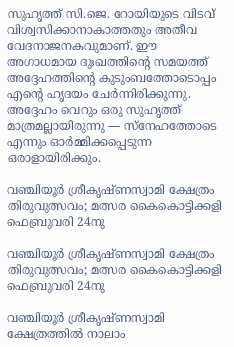സുഹൃത്ത് സി.ജെ. റോയിയുടെ വിടവ് വിശ്വസിക്കാനാകാത്തതും അതീവ വേദനാജനകവുമാണ്. ഈ അഗാധമായ ദുഃഖത്തിന്റെ സമയത്ത് അദ്ദേഹത്തിന്റെ കുടുംബത്തോടൊപ്പം എന്റെ ഹൃദയം ചേർന്നിരിക്കുന്നു.
അദ്ദേഹം വെറും ഒരു സുഹൃത്ത് മാത്രമല്ലായിരുന്നു — സ്നേഹത്തോടെ എന്നും ഓർമ്മിക്കപ്പെടുന്ന ഒരാളായിരിക്കും.

വഞ്ചിയൂർ ശ്രീകൃഷ്ണസ്വാമി ക്ഷേത്രം തിരുവുത്സവം; മത്സര കൈകൊട്ടിക്കളി ഫെബ്രുവരി 24നു

വഞ്ചിയൂർ ശ്രീകൃഷ്ണസ്വാമി ക്ഷേത്രം തിരുവുത്സവം; മത്സര കൈകൊട്ടിക്കളി ഫെബ്രുവരി 24നു

വഞ്ചിയൂർ ശ്രീകൃഷ്ണസ്വാമി ക്ഷേത്രത്തിൽ നാലാം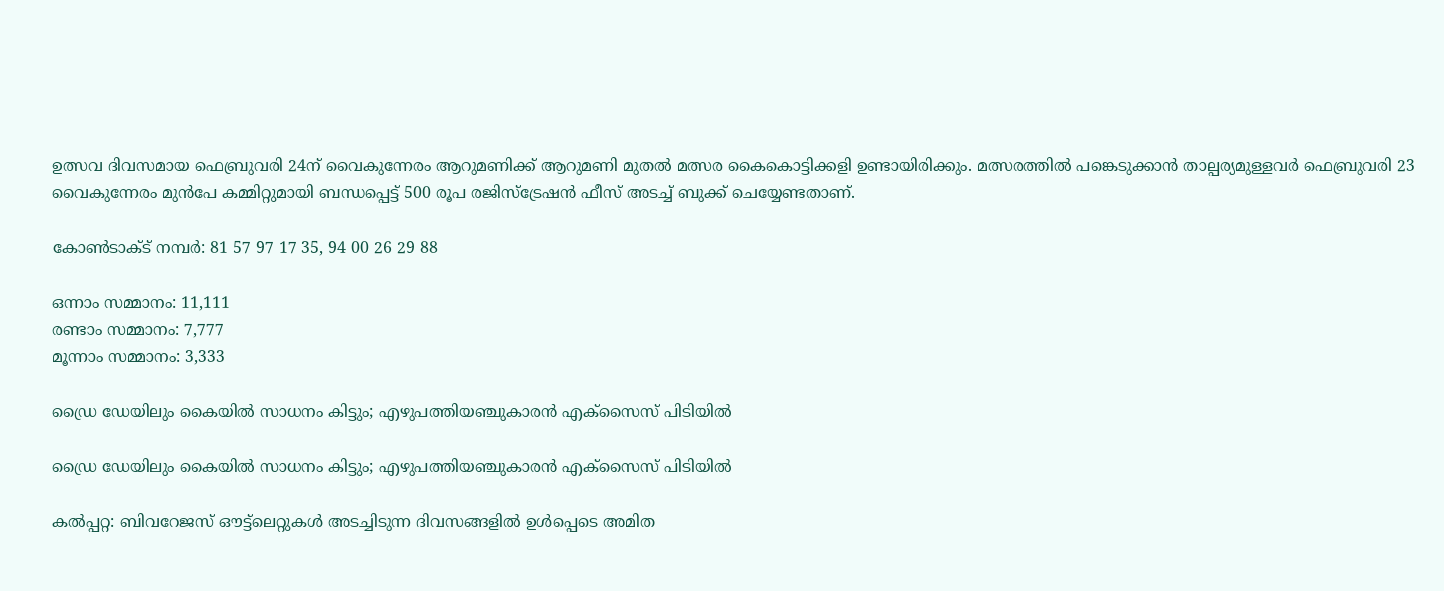ഉത്സവ ദിവസമായ ഫെബ്രുവരി 24ന് വൈകുന്നേരം ആറുമണിക്ക് ആറുമണി മുതൽ മത്സര കൈകൊട്ടിക്കളി ഉണ്ടായിരിക്കും. മത്സരത്തിൽ പങ്കെടുക്കാൻ താല്പര്യമുള്ളവർ ഫെബ്രുവരി 23 വൈകുന്നേരം മുൻപേ കമ്മിറ്റുമായി ബന്ധപ്പെട്ട് 500 രൂപ രജിസ്ട്രേഷൻ ഫീസ് അടച്ച് ബുക്ക് ചെയ്യേണ്ടതാണ്.

കോൺടാക്ട് നമ്പർ: 81 57 97 17 35, 94 00 26 29 88

ഒന്നാം സമ്മാനം: 11,111
രണ്ടാം സമ്മാനം: 7,777
മൂന്നാം സമ്മാനം: 3,333

ഡ്രൈ ഡേയിലും കൈയില്‍ സാധനം കിട്ടും; എഴുപത്തിയഞ്ചുകാരന്‍ എക്സൈസ് പിടിയില്‍

ഡ്രൈ ഡേയിലും കൈയില്‍ സാധനം കിട്ടും; എഴുപത്തിയഞ്ചുകാരന്‍ എക്സൈസ് പിടിയില്‍

കല്‍പ്പറ്റ: ബിവറേജസ് ഔട്ട്ലെറ്റുകള്‍ അടച്ചിടുന്ന ദിവസങ്ങളില്‍ ഉള്‍പ്പെടെ അമിത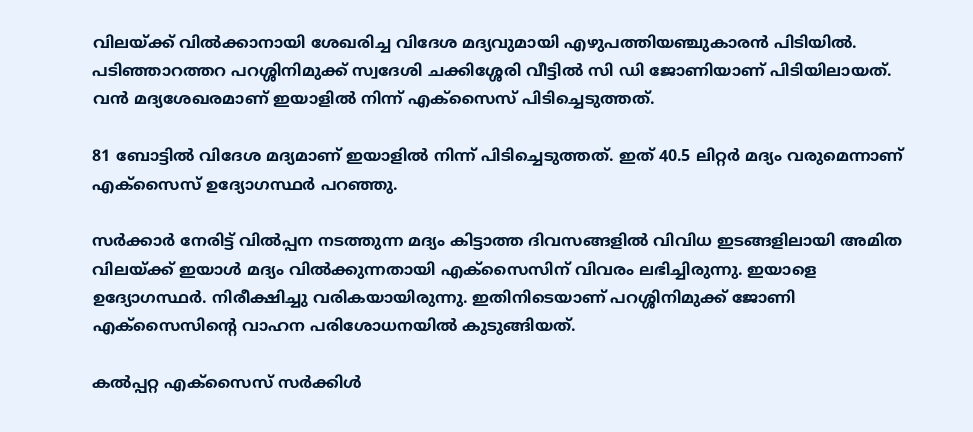വിലയ്ക്ക് വില്‍ക്കാനായി ശേഖരിച്ച വിദേശ മദ്യവുമായി എഴുപത്തിയഞ്ചുകാരന്‍ പിടിയില്‍. പടിഞ്ഞാറത്തറ പറശ്ശിനിമുക്ക് സ്വദേശി ചക്കിശ്ശേരി വീട്ടില്‍ സി ഡി ജോണിയാണ് പിടിയിലായത്. വന്‍ മദ്യശേഖരമാണ് ഇയാളില്‍ നിന്ന് എക്സൈസ് പിടിച്ചെടുത്തത്.

81 ബോട്ടില്‍ വിദേശ മദ്യമാണ് ഇയാളില്‍ നിന്ന് പിടിച്ചെടുത്തത്. ഇത് 40.5 ലിറ്റര്‍ മദ്യം വരുമെന്നാണ് എക്‌സൈസ് ഉദ്യോഗസ്ഥര്‍ പറഞ്ഞു.

സര്‍ക്കാര്‍ നേരിട്ട് വില്‍പ്പന നടത്തുന്ന മദ്യം കിട്ടാത്ത ദിവസങ്ങളില്‍ വിവിധ ഇടങ്ങളിലായി അമിത വിലയ്ക്ക് ഇയാള്‍ മദ്യം വില്‍ക്കുന്നതായി എക്സൈസിന് വിവരം ലഭിച്ചിരുന്നു. ഇയാളെ ഉദ്യോഗസ്ഥര്‍. നിരീക്ഷിച്ചു വരികയായിരുന്നു. ഇതിനിടെയാണ് പറശ്ശിനിമുക്ക് ജോണി എക്സൈസിന്റെ വാഹന പരിശോധനയില്‍ കുടുങ്ങിയത്.

കല്‍പ്പറ്റ എക്സൈസ് സര്‍ക്കിള്‍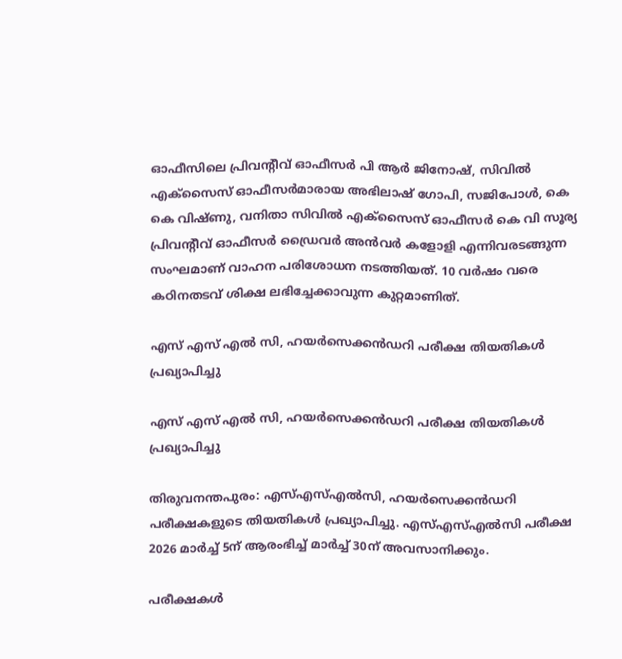ഓഫീസിലെ പ്രിവന്റീവ് ഓഫീസര്‍ പി ആര്‍ ജിനോഷ്, സിവില്‍ എക്‌സൈസ് ഓഫീസര്‍മാരായ അഭിലാഷ് ഗോപി, സജിപോള്‍, കെ കെ വിഷ്ണു, വനിതാ സിവില്‍ എക്സൈസ് ഓഫീസര്‍ കെ വി സൂര്യ പ്രിവന്റീവ് ഓഫീസര്‍ ഡ്രൈവര്‍ അന്‍വര്‍ കളോളി എന്നിവരടങ്ങുന്ന സംഘമാണ് വാഹന പരിശോധന നടത്തിയത്. 10 വര്‍ഷം വരെ കഠിനതടവ് ശിക്ഷ ലഭിച്ചേക്കാവുന്ന കുറ്റമാണിത്.

എസ് എസ് എൽ സി, ഹയർസെക്കൻഡറി പരീക്ഷ തിയതികൾ പ്രഖ്യാപിച്ചു

എസ് എസ് എൽ സി, ഹയർസെക്കൻഡറി പരീക്ഷ തിയതികൾ പ്രഖ്യാപിച്ചു

തിരുവനന്തപുരം: എസ്എസ്എൽസി, ഹയർസെക്കൻഡറി പരീക്ഷകളുടെ തിയതികൾ പ്രഖ്യാപിച്ചു. എസ്എസ്എൽസി പരീക്ഷ 2026 മാർച്ച് 5ന് ആരംഭിച്ച് മാർച്ച് 30ന് അവസാനിക്കും.

പരീക്ഷകൾ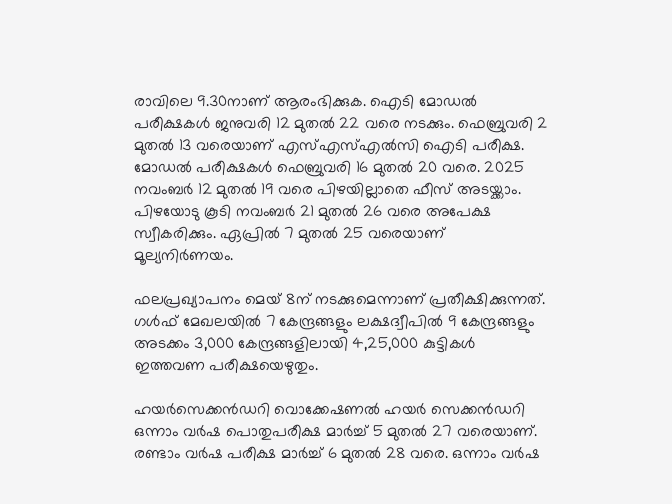രാവിലെ 9.30നാണ് ആരംഭിക്കുക. ഐടി മോഡൽ പരീക്ഷകൾ ജനുവരി 12 മുതൽ 22 വരെ നടക്കും. ഫെബ്രുവരി 2 മുതൽ 13 വരെയാണ് എസ്എസ്എൽസി ഐടി പരീക്ഷ. മോഡൽ പരീക്ഷകൾ ഫെബ്രുവരി 16 മുതൽ 20 വരെ. 2025 നവംബർ 12 മുതൽ 19 വരെ പിഴയില്ലാതെ ഫീസ് അടയ്ക്കാം. പിഴയോടു കൂടി നവംബർ 21 മുതൽ 26 വരെ അപേക്ഷ സ്വീകരിക്കും. ഏപ്രിൽ 7 മുതൽ 25 വരെയാണ് മൂല്യനിർണയം.

ഫലപ്രഖ്യാപനം മെയ് 8ന് നടക്കുമെന്നാണ് പ്രതീക്ഷിക്കുന്നത്. ഗൾഫ് മേഖലയിൽ 7 കേന്ദ്രങ്ങളും ലക്ഷദ്വീപിൽ 9 കേന്ദ്രങ്ങളും അടക്കം 3,000 കേന്ദ്രങ്ങളിലായി 4,25,000 കുട്ടികൾ ഇത്തവണ പരീക്ഷയെഴുതും.

ഹയർസെക്കൻഡറി വൊക്കേഷണൽ ഹയർ സെക്കൻഡറി ഒന്നാം വർഷ പൊതുപരീക്ഷ മാർച്ച് 5 മുതൽ 27 വരെയാണ്. രണ്ടാം വർഷ പരീക്ഷ മാർച്ച് 6 മുതൽ 28 വരെ. ഒന്നാം വർഷ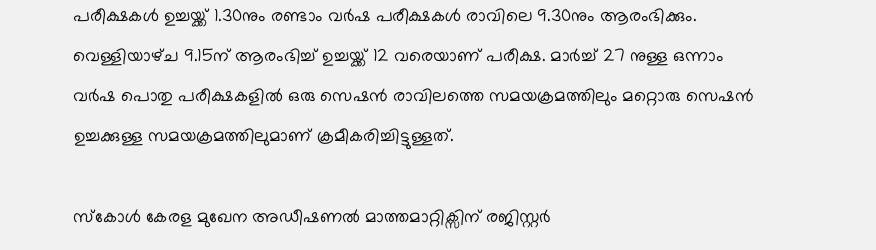പരീക്ഷകൾ ഉച്ചയ്ക്ക് 1.30നും രണ്ടാം വർഷ പരീക്ഷകൾ രാവിലെ 9.30നും ആരംഭിക്കും. വെള്ളിയാഴ്‌ച 9.15ന് ആരംഭിച്ച് ഉച്ചയ്ക്ക് 12 വരെയാണ് പരീക്ഷ. മാർച്ച് 27 നുള്ള ഒന്നാം വർഷ പൊതു പരീക്ഷകളിൽ ഒരു സെഷൻ രാവിലത്തെ സമയക്രമത്തിലും മറ്റൊരു സെഷൻ ഉച്ചക്കുള്ള സമയക്രമത്തിലുമാണ് ക്രമീകരിച്ചിട്ടുള്ളത്.

സ്കോൾ കേരള മുഖേന അഡീഷണൽ മാത്തമാറ്റിക്സിന് രജിസ്റ്റർ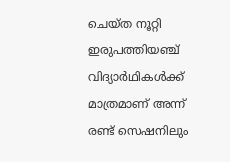ചെയ്‌ത നൂറ്റി ഇരുപത്തിയഞ്ച് വിദ്യാർഥികൾക്ക് മാത്രമാണ് അന്ന് രണ്ട് സെഷനിലും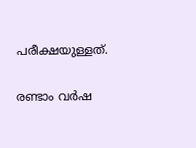പരീക്ഷയുള്ളത്.

രണ്ടാം വർഷ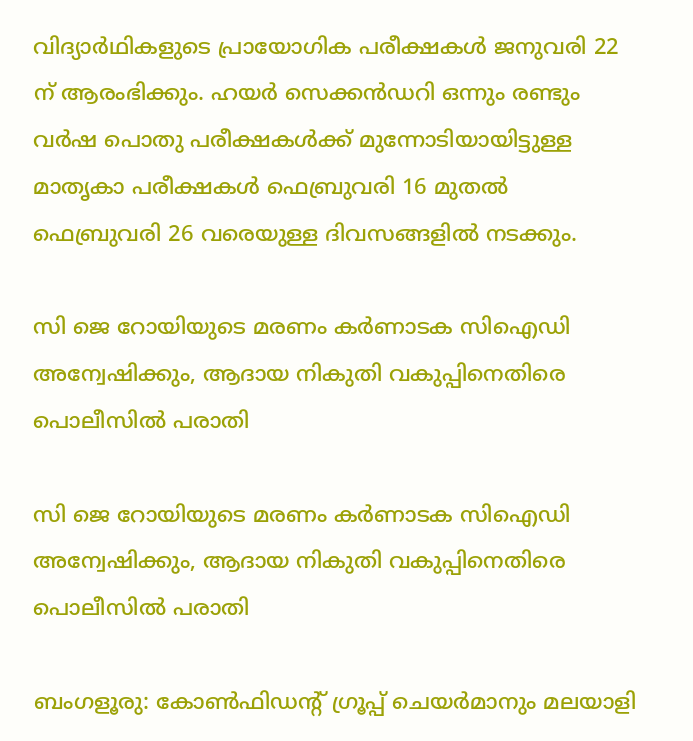വിദ്യാർഥികളുടെ പ്രായോഗിക പരീക്ഷകൾ ജനുവരി 22 ന് ആരംഭിക്കും. ഹയർ സെക്കൻഡറി ഒന്നും രണ്ടും വർഷ പൊതു പരീക്ഷകൾക്ക് മുന്നോടിയായിട്ടുള്ള മാതൃകാ പരീക്ഷകൾ ഫെബ്രുവരി 16 മുതൽ ഫെബ്രുവരി 26 വരെയുള്ള ദിവസങ്ങളിൽ നടക്കും.

സി ജെ റോയിയുടെ മരണം കര്‍ണാടക സിഐഡി അന്വേഷിക്കും, ആദായ നികുതി വകുപ്പിനെതിരെ പൊലീസില്‍ പരാതി

സി ജെ റോയിയുടെ മരണം കര്‍ണാടക സിഐഡി അന്വേഷിക്കും, ആദായ നികുതി വകുപ്പിനെതിരെ പൊലീസില്‍ പരാതി

ബംഗളൂരു: കോണ്‍ഫിഡന്റ് ഗ്രൂപ്പ് ചെയര്‍മാനും മലയാളി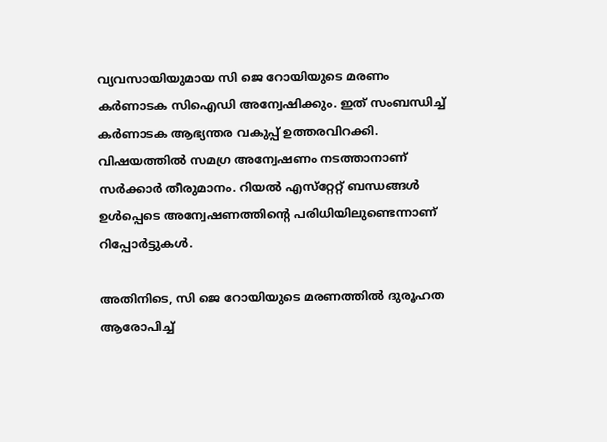വ്യവസായിയുമായ സി ജെ റോയിയുടെ മരണം കര്‍ണാടക സിഐഡി അന്വേഷിക്കും. ഇത് സംബന്ധിച്ച് കര്‍ണാടക ആഭ്യന്തര വകുപ്പ് ഉത്തരവിറക്കി. വിഷയത്തില്‍ സമഗ്ര അന്വേഷണം നടത്താനാണ് സര്‍ക്കാര്‍ തീരുമാനം. റിയല്‍ എസ്‌റ്റേറ്റ് ബന്ധങ്ങള്‍ ഉള്‍പ്പെടെ അന്വേഷണത്തിന്റെ പരിധിയിലുണ്ടെന്നാണ് റിപ്പോര്‍ട്ടുകള്‍.

അതിനിടെ, സി ജെ റോയിയുടെ മരണത്തില്‍ ദുരൂഹത ആരോപിച്ച്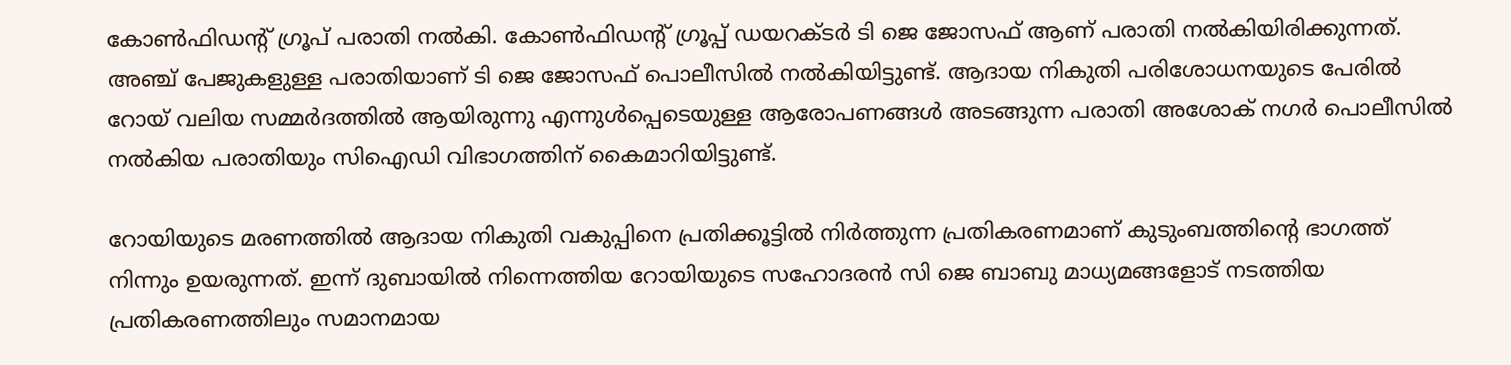കോണ്‍ഫിഡന്റ് ഗ്രൂപ് പരാതി നല്‍കി. കോണ്‍ഫിഡന്റ് ഗ്രൂപ്പ് ഡയറക്ടര്‍ ടി ജെ ജോസഫ് ആണ് പരാതി നല്‍കിയിരിക്കുന്നത്. അഞ്ച് പേജുകളുള്ള പരാതിയാണ് ടി ജെ ജോസഫ് പൊലീസില്‍ നല്‍കിയിട്ടുണ്ട്. ആദായ നികുതി പരിശോധനയുടെ പേരില്‍ റോയ് വലിയ സമ്മര്‍ദത്തില്‍ ആയിരുന്നു എന്നുള്‍പ്പെടെയുള്ള ആരോപണങ്ങള്‍ അടങ്ങുന്ന പരാതി അശോക് നഗര്‍ പൊലീസില്‍ നല്‍കിയ പരാതിയും സിഐഡി വിഭാഗത്തിന് കൈമാറിയിട്ടുണ്ട്.

റോയിയുടെ മരണത്തില്‍ ആദായ നികുതി വകുപ്പിനെ പ്രതിക്കൂട്ടില്‍ നിര്‍ത്തുന്ന പ്രതികരണമാണ് കുടുംബത്തിന്റെ ഭാഗത്ത് നിന്നും ഉയരുന്നത്. ഇന്ന് ദുബായില്‍ നിന്നെത്തിയ റോയിയുടെ സഹോദരന്‍ സി ജെ ബാബു മാധ്യമങ്ങളോട് നടത്തിയ പ്രതികരണത്തിലും സമാനമായ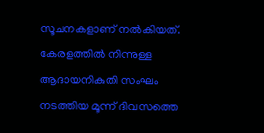സൂചനകളാണ് നല്‍കിയത്. കേരളത്തില്‍ നിന്നുള്ള ആദായനികുതി സംഘം നടത്തിയ മൂന്ന് ദിവസത്തെ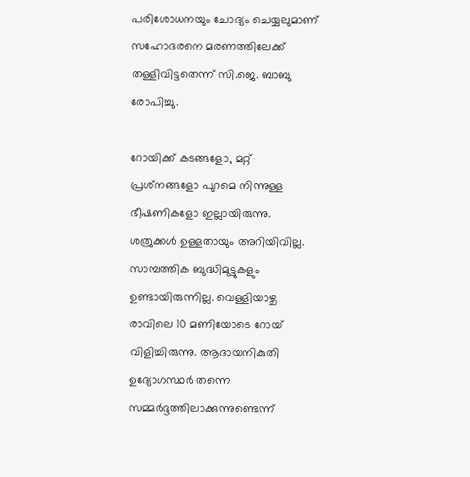പരിശോധനയും ചോദ്യം ചെയ്യലുമാണ് സഹോദരനെ മരണത്തിലേക്ക് തള്ളിവിട്ടതെന്ന് സി.ജെ. ബാബു രോപിച്ചു.

റോയിക്ക് കടങ്ങളോ, മറ്റ് പ്രശ്‌നങ്ങളോ പുറമെ നിന്നുള്ള ഭീഷണികളോ ഇല്ലായിരുന്നു. ശത്രുക്കള്‍ ഉള്ളതായും അറിയിവില്ല. സാമ്പത്തിക ബുദ്ധിമുട്ടുകളും ഉണ്ടായിരുന്നില്ല. വെള്ളിയാഴ്ച രാവിലെ 10 മണിയോടെ റോയ് വിളിച്ചിരുന്നു. ആദായനികുതി ഉദ്യോഗസ്ഥര്‍ തന്നെ സമ്മര്‍ദ്ദത്തിലാക്കുന്നുണ്ടെന്ന്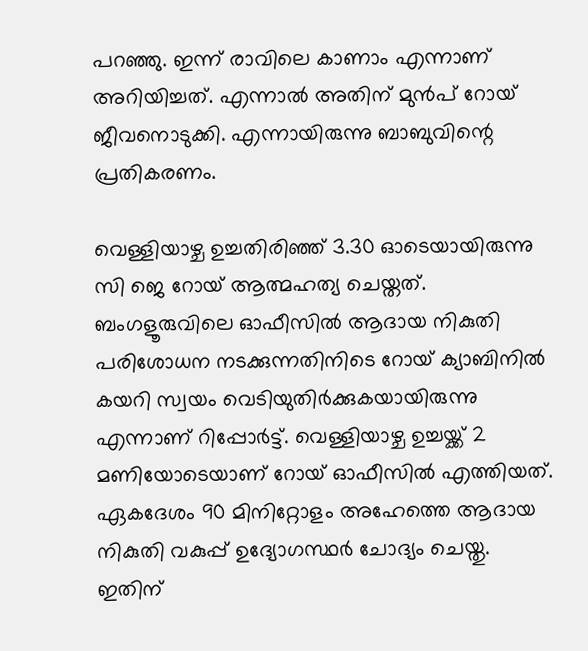പറഞ്ഞു. ഇന്ന് രാവിലെ കാണാം എന്നാണ് അറിയിച്ചത്. എന്നാല്‍ അതിന് മുന്‍പ് റോയ് ജീവനൊടുക്കി. എന്നായിരുന്നു ബാബുവിന്റെ പ്രതികരണം.

വെള്ളിയാഴ്ച ഉച്ചതിരിഞ്ഞ് 3.30 ഓടെയായിരുന്നു സി ജെ റോയ് ആത്മഹത്യ ചെയ്തത്. ബംഗളൂരുവിലെ ഓഫീസില്‍ ആദായ നികുതി പരിശോധന നടക്കുന്നതിനിടെ റോയ് ക്യാബിനില്‍ കയറി സ്വയം വെടിയുതിര്‍ക്കുകയായിരുന്നു എന്നാണ് റിപ്പോര്‍ട്ട്. വെള്ളിയാഴ്ച ഉച്ചയ്ക്ക് 2 മണിയോടെയാണ് റോയ് ഓഫീസില്‍ എത്തിയത്. ഏകദേശം 90 മിനിറ്റോളം അഹേത്തെ ആദായ നികുതി വകുപ്പ് ഉദ്യോഗസ്ഥര്‍ ചോദ്യം ചെയ്തു. ഇതിന്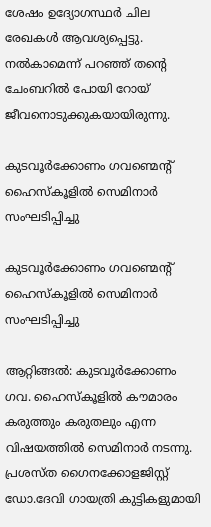ശേഷം ഉദ്യോഗസ്ഥര്‍ ചില രേഖകള്‍ ആവശ്യപ്പെട്ടു. നല്‍കാമെന്ന് പറഞ്ഞ് തന്റെ ചേംബറില്‍ പോയി റോയ് ജീവനൊടുക്കുകയായിരുന്നു.

കുടവൂർക്കോണം ഗവണ്മെന്റ് ഹൈസ്കൂളിൽ സെമിനാർ സംഘടിപ്പിച്ചു

കുടവൂർക്കോണം ഗവണ്മെന്റ് ഹൈസ്കൂളിൽ സെമിനാർ സംഘടിപ്പിച്ചു

ആറ്റിങ്ങൽ: കുടവൂർക്കോണം ഗവ. ഹൈസ്കൂളിൽ കൗമാരം കരുത്തും കരുതലും എന്ന വിഷയത്തിൽ സെമിനാർ നടന്നു. പ്രശസ്ത ഗൈനക്കോളജിസ്റ്റ് ഡോ.ദേവി ഗായത്രി കുട്ടികളുമായി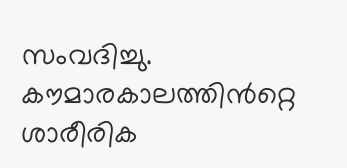സംവദിച്ചു. കൗമാരകാലത്തിൻറ്റെ ശാരീരിക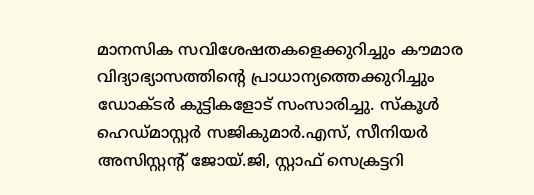മാനസിക സവിശേഷതകളെക്കുറിച്ചും കൗമാര വിദ്യാഭ്യാസത്തിന്റെ പ്രാധാന്യത്തെക്കുറിച്ചും ഡോക്ടർ കുട്ടികളോട് സംസാരിച്ചു. സ്കൂൾ ഹെഡ്മാസ്റ്റർ സജികുമാർ.എസ്, സീനിയർ അസിസ്റ്റന്റ് ജോയ്.ജി, സ്റ്റാഫ് സെക്രട്ടറി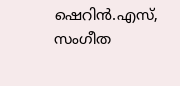ഷെറിൻ.എസ്, സംഗീത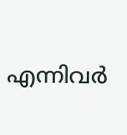എന്നിവർ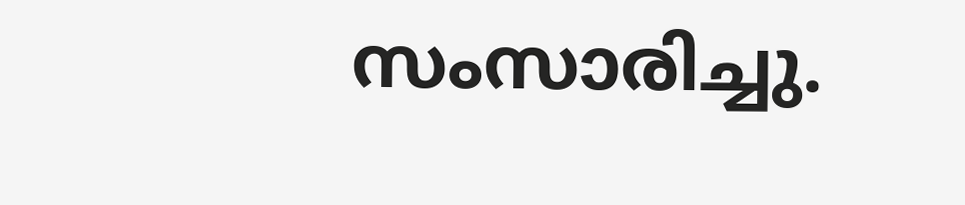സംസാരിച്ചു.